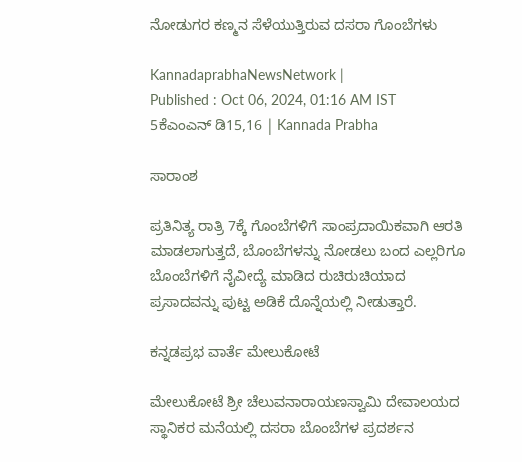ನೋಡುಗರ ಕಣ್ಮನ ಸೆಳೆಯುತ್ತಿರುವ ದಸರಾ ಗೊಂಬೆಗಳು

KannadaprabhaNewsNetwork |
Published : Oct 06, 2024, 01:16 AM IST
5ಕೆಎಂಎನ್ ಡಿ15,16 | Kannada Prabha

ಸಾರಾಂಶ

ಪ್ರತಿನಿತ್ಯ ರಾತ್ರಿ 7ಕ್ಕೆ ಗೊಂಬೆಗಳಿಗೆ ಸಾಂಪ್ರದಾಯಿಕವಾಗಿ ಆರತಿ ಮಾಡಲಾಗುತ್ತದೆ, ಬೊಂಬೆಗಳನ್ನು ನೋಡಲು ಬಂದ ಎಲ್ಲರಿಗೂ ಬೊಂಬೆಗಳಿಗೆ ನೈವೀದ್ಯೆ ಮಾಡಿದ ರುಚಿರುಚಿಯಾದ ಪ್ರಸಾದವನ್ನು ಪುಟ್ಟ ಅಡಿಕೆ ದೊನ್ನೆಯಲ್ಲಿ ನೀಡುತ್ತಾರೆ.

ಕನ್ನಡಪ್ರಭ ವಾರ್ತೆ ಮೇಲುಕೋಟೆ

ಮೇಲುಕೋಟೆ ಶ್ರೀ ಚೆಲುವನಾರಾಯಣಸ್ವಾಮಿ ದೇವಾಲಯದ ಸ್ಥಾನಿಕರ ಮನೆಯಲ್ಲಿ ದಸರಾ ಬೊಂಬೆಗಳ ಪ್ರದರ್ಶನ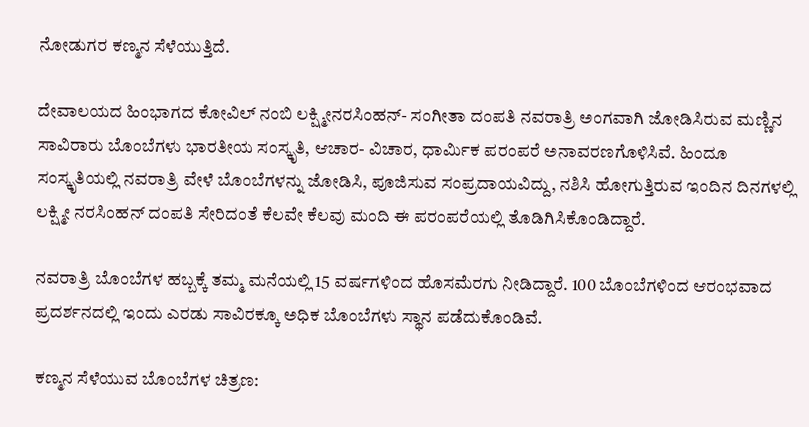ನೋಡುಗರ ಕಣ್ಮನ ಸೆಳೆಯುತ್ತಿದೆ.

ದೇವಾಲಯದ ಹಿಂಭಾಗದ ಕೋವಿಲ್ ನಂಬಿ ಲಕ್ಷ್ಮೀನರಸಿಂಹನ್- ಸಂಗೀತಾ ದಂಪತಿ ನವರಾತ್ರಿ ಅಂಗವಾಗಿ ಜೋಡಿಸಿರುವ ಮಣ್ಣಿನ ಸಾವಿರಾರು ಬೊಂಬೆಗಳು ಭಾರತೀಯ ಸಂಸ್ಕೃತಿ, ಆಚಾರ- ವಿಚಾರ, ಧಾರ್ಮಿಕ ಪರಂಪರೆ ಅನಾವರಣಗೊಳಿಸಿವೆ. ಹಿಂದೂ ಸಂಸ್ಕೃತಿಯಲ್ಲಿ ನವರಾತ್ರಿ ವೇಳೆ ಬೊಂಬೆಗಳನ್ನು ಜೋಡಿಸಿ, ಪೂಜಿಸುವ ಸಂಪ್ರದಾಯವಿದ್ದು, ನಶಿಸಿ ಹೋಗುತ್ತಿರುವ ಇಂದಿನ ದಿನಗಳಲ್ಲಿ ಲಕ್ಷ್ಮೀ ನರಸಿಂಹನ್ ದಂಪತಿ ಸೇರಿದಂತೆ ಕೆಲವೇ ಕೆಲವು ಮಂದಿ ಈ ಪರಂಪರೆಯಲ್ಲಿ ತೊಡಿಗಿಸಿಕೊಂಡಿದ್ದಾರೆ.

ನವರಾತ್ರಿ ಬೊಂಬೆಗಳ ಹಬ್ಬಕ್ಕೆ ತಮ್ಮ ಮನೆಯಲ್ಲಿ 15 ವರ್ಷಗಳಿಂದ ಹೊಸಮೆರಗು ನೀಡಿದ್ದಾರೆ. 100 ಬೊಂಬೆಗಳಿಂದ ಆರಂಭವಾದ ಪ್ರದರ್ಶನದಲ್ಲಿ ಇಂದು ಎರಡು ಸಾವಿರಕ್ಕೂ ಅಧಿಕ ಬೊಂಬೆಗಳು ಸ್ಥಾನ ಪಡೆದುಕೊಂಡಿವೆ.

ಕಣ್ಮನ ಸೆಳೆಯುವ ಬೊಂಬೆಗಳ ಚಿತ್ರಣ: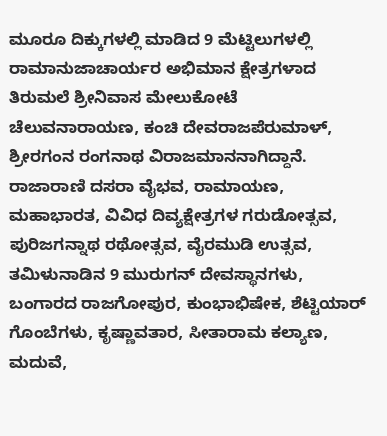ಮೂರೂ ದಿಕ್ಕುಗಳಲ್ಲಿ ಮಾಡಿದ 9 ಮೆಟ್ಟಿಲುಗಳಲ್ಲಿ ರಾಮಾನುಜಾಚಾರ್ಯರ ಅಭಿಮಾನ ಕ್ಷೇತ್ರಗಳಾದ ತಿರುಮಲೆ ಶ್ರೀನಿವಾಸ ಮೇಲುಕೋಟೆ ಚೆಲುವನಾರಾಯಣ, ಕಂಚಿ ದೇವರಾಜಪೆರುಮಾಳ್, ಶ್ರೀರಗಂನ ರಂಗನಾಥ ವಿರಾಜಮಾನನಾಗಿದ್ದಾನೆ. ರಾಜಾರಾಣಿ ದಸರಾ ವೈಭವ, ರಾಮಾಯಣ, ಮಹಾಭಾರತ, ವಿವಿಧ ದಿವ್ಯಕ್ಷೇತ್ರಗಳ ಗರುಡೋತ್ಸವ, ಪುರಿಜಗನ್ನಾಥ ರಥೋತ್ಸವ, ವೈರಮುಡಿ ಉತ್ಸವ, ತಮಿಳುನಾಡಿನ 9 ಮುರುಗನ್ ದೇವಸ್ಥಾನಗಳು, ಬಂಗಾರದ ರಾಜಗೋಪುರ, ಕುಂಭಾಭಿಷೇಕ, ಶೆಟ್ಟಿಯಾರ್ ಗೊಂಬೆಗಳು, ಕೃಷ್ಣಾವತಾರ, ಸೀತಾರಾಮ ಕಲ್ಯಾಣ, ಮದುವೆ,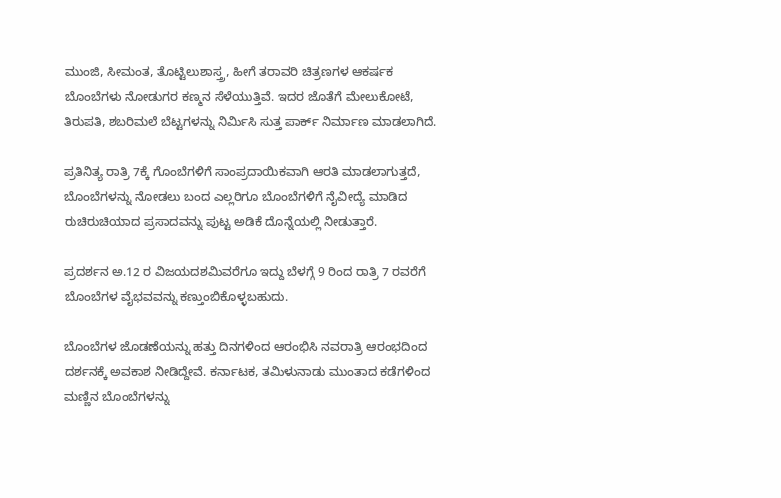ಮುಂಜಿ, ಸೀಮಂತ, ತೊಟ್ಟಿಲುಶಾಸ್ತ್ರ, ಹೀಗೆ ತರಾವರಿ ಚಿತ್ರಣಗಳ ಆಕರ್ಷಕ ಬೊಂಬೆಗಳು ನೋಡುಗರ ಕಣ್ಮನ ಸೆಳೆಯುತ್ತಿವೆ. ಇದರ ಜೊತೆಗೆ ಮೇಲುಕೋಟೆ, ತಿರುಪತಿ, ಶಬರಿಮಲೆ ಬೆಟ್ಟಗಳನ್ನು ನಿರ್ಮಿಸಿ ಸುತ್ತ ಪಾರ್ಕ್ ನಿರ್ಮಾಣ ಮಾಡಲಾಗಿದೆ.

ಪ್ರತಿನಿತ್ಯ ರಾತ್ರಿ 7ಕ್ಕೆ ಗೊಂಬೆಗಳಿಗೆ ಸಾಂಪ್ರದಾಯಿಕವಾಗಿ ಆರತಿ ಮಾಡಲಾಗುತ್ತದೆ, ಬೊಂಬೆಗಳನ್ನು ನೋಡಲು ಬಂದ ಎಲ್ಲರಿಗೂ ಬೊಂಬೆಗಳಿಗೆ ನೈವೀದ್ಯೆ ಮಾಡಿದ ರುಚಿರುಚಿಯಾದ ಪ್ರಸಾದವನ್ನು ಪುಟ್ಟ ಅಡಿಕೆ ದೊನ್ನೆಯಲ್ಲಿ ನೀಡುತ್ತಾರೆ.

ಪ್ರದರ್ಶನ ಅ.12 ರ ವಿಜಯದಶಮಿವರೆಗೂ ಇದ್ದು ಬೆಳಗ್ಗೆ 9 ರಿಂದ ರಾತ್ರಿ 7 ರವರೆಗೆ ಬೊಂಬೆಗಳ ವೈಭವವನ್ನು ಕಣ್ತುಂಬಿಕೊಳ್ಳಬಹುದು.

ಬೊಂಬೆಗಳ ಜೊಡಣೆಯನ್ನು ಹತ್ತು ದಿನಗಳಿಂದ ಆರಂಭಿಸಿ ನವರಾತ್ರಿ ಆರಂಭದಿಂದ ದರ್ಶನಕ್ಕೆ ಅವಕಾಶ ನೀಡಿದ್ದೇವೆ. ಕರ್ನಾಟಕ, ತಮಿಳುನಾಡು ಮುಂತಾದ ಕಡೆಗಳಿಂದ ಮಣ್ಣಿನ ಬೊಂಬೆಗಳನ್ನು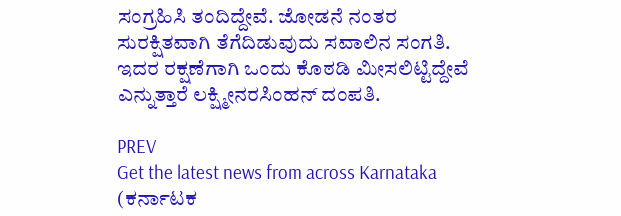ಸಂಗ್ರಹಿಸಿ ತಂದಿದ್ದೇವೆ. ಜೋಡನೆ ನಂತರ ಸುರಕ್ಷಿತವಾಗಿ ತೆಗೆದಿಡುವುದು ಸವಾಲಿನ ಸಂಗತಿ. ಇದರ ರಕ್ಷಣೆಗಾಗಿ ಒಂದು ಕೊಠಡಿ ಮೀಸಲಿಟ್ಟಿದ್ದೇವೆ ಎನ್ನುತ್ತಾರೆ ಲಕ್ಷ್ಮೀನರಸಿಂಹನ್ ದಂಪತಿ.

PREV
Get the latest news from across Karnataka (ಕರ್ನಾಟಕ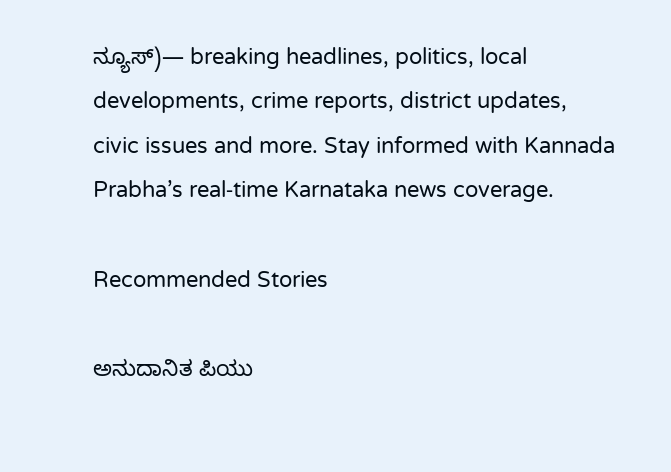ನ್ಯೂಸ್)— breaking headlines, politics, local developments, crime reports, district updates, civic issues and more. Stay informed with Kannada Prabha’s real‑time Karnataka news coverage.

Recommended Stories

ಅನುದಾನಿತ ಪಿಯು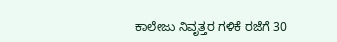ಕಾಲೇಜು ನಿವೃತ್ತರ ಗಳಿಕೆ ರಜೆಗೆ 30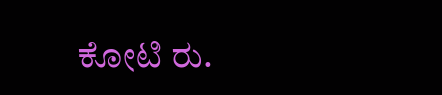ಕೋಟಿ ರು.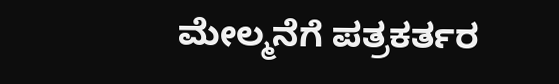ಮೇಲ್ಮನೆಗೆ ಪತ್ರಕರ್ತರ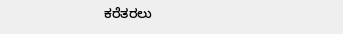ಕರೆತರಲು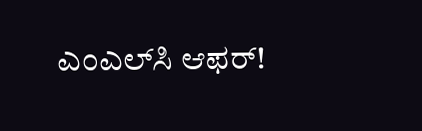ಎಂಎಲ್‌ಸಿ ಆಫರ್‌!